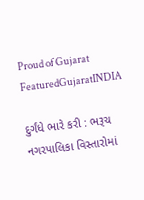Proud of Gujarat
FeaturedGujaratINDIA

દુર્ગંધે ભારે કરી : ભરૂચ નગરપાલિકા વિસ્તારોમાં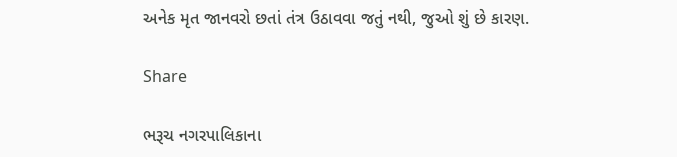અનેક મૃત જાનવરો છતાં તંત્ર ઉઠાવવા જતું નથી, જુઓ શું છે કારણ.

Share

ભરૂચ નગરપાલિકાના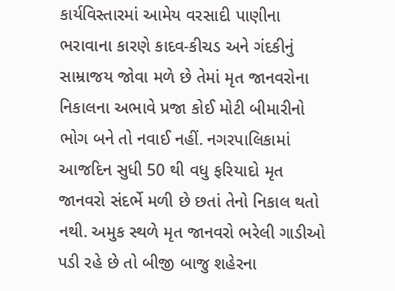કાર્યવિસ્તારમાં આમેય વરસાદી પાણીના ભરાવાના કારણે કાદવ-કીચડ અને ગંદકીનું સામ્રાજય જોવા મળે છે તેમાં મૃત જાનવરોના નિકાલના અભાવે પ્રજા કોઈ મોટી બીમારીનો ભોગ બને તો નવાઈ નહીં. નગરપાલિકામાં આજદિન સુધી 50 થી વધુ ફરિયાદો મૃત જાનવરો સંદર્ભે મળી છે છતાં તેનો નિકાલ થતો નથી. અમુક સ્થળે મૃત જાનવરો ભરેલી ગાડીઓ પડી રહે છે તો બીજી બાજુ શહેરના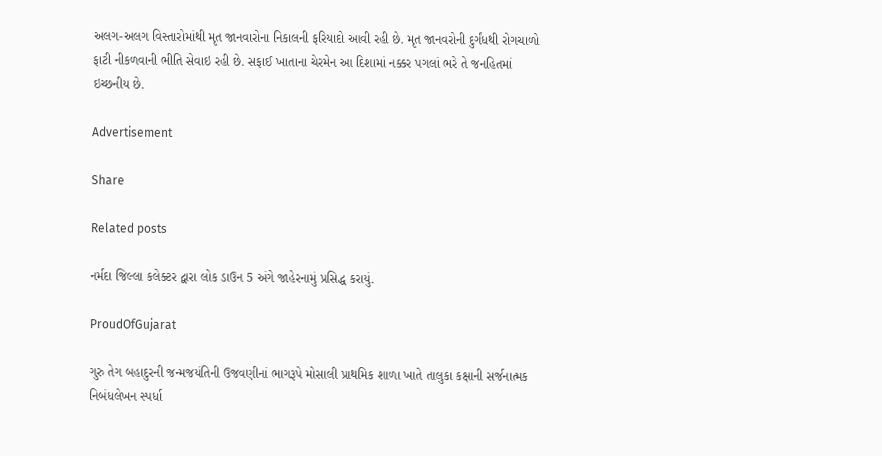અલગ-અલગ વિસ્તારોમાંથી મૃત જાનવારોના નિકાલની ફરિયાદો આવી રહી છે. મૃત જાનવરોની દુર્ગંધથી રોગચાળો ફાટી નીકળવાની ભીતિ સેવાઇ રહી છે. સફાઈ ખાતાના ચેરમેન આ દિશામાં નક્કર પગલાં ભરે તે જનહિતમાં ઇચ્છનીય છે.

Advertisement

Share

Related posts

નર્મદા જિલ્લા કલેક્ટર દ્વારા લોક ડાઉન 5 અંગે જાહેરનામું પ્રસિદ્ધ કરાયું.

ProudOfGujarat

ગુરુ તેગ બહાદુરની જન્મજયંતિની ઉજવણીનાં ભાગરૂપે મોસાલી પ્રાથમિક શાળા ખાતે તાલુકા કક્ષાની સર્જનાત્મક નિબંધલેખન સ્પર્ધા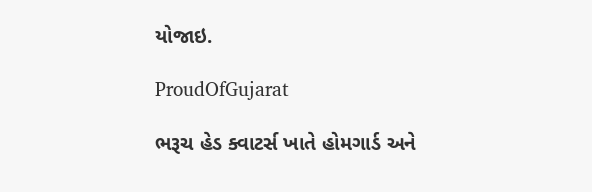યોજાઇ.

ProudOfGujarat

ભરૂચ હેડ ક્વાટર્સ ખાતે હોમગાર્ડ અને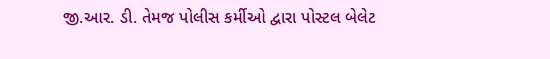જી.આર. ડી. તેમજ પોલીસ કર્મીઓ દ્વારા પોસ્ટલ બેલેટ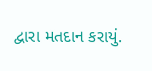દ્વારા મતદાન કરાયું.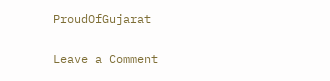ProudOfGujarat

Leave a Comment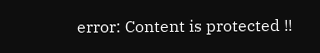error: Content is protected !!